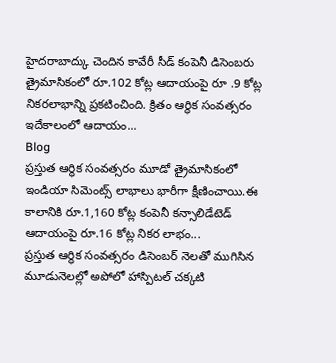హైదరాబాద్కు చెందిన కావేరీ సీడ్ కంపెనీ డిసెంబరు త్రైమాసికంలో రూ.102 కోట్ల ఆదాయంపై రూ .9 కోట్ల నికరలాభాన్ని ప్రకటించింది. క్రితం ఆర్థిక సంవత్సరం ఇదేకాలంలో ఆదాయం...
Blog
ప్రస్తుత ఆర్థిక సంవత్సరం మూడో త్రైమాసికంలో ఇండియా సిమెంట్స్ లాభాలు భారీగా క్షీణించాయి.ఈ కాలానికి రూ.1,160 కోట్ల కంపెనీ కన్సాలిడేటెడ్ ఆదాయంపై రూ.16 కోట్ల నికర లాభం...
ప్రస్తుత ఆర్థిక సంవత్సరం డిసెంబర్ నెలతో ముగిసిన మూడునెలల్లో అపోలో హాస్పిటల్ చక్కటి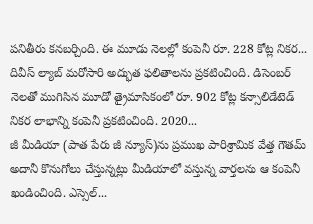పనితీరు కనబర్చింది. ఈ మూడు నెలల్లో కంపెనీ రూ. 228 కోట్ల నికర...
దివీస్ ల్యాబ్ మరోసారి అద్భుత ఫలితాలను ప్రకటించింది. డిసెంబర్ నెలతో ముగిసిన మూడో త్రైమాసికంలో రూ. 902 కోట్ల కన్సాలిడేటెడ్ నికర లాభాన్ని కంపెనీ ప్రకటించింది. 2020...
జీ మీడియా (పాత పేరు జీ న్యూస్)ను ప్రముఖ పారిశ్రామిక వేత్త గౌతమ్ అదానీ కొనుగోలు చేస్తున్నట్లు మీడియాలో వస్తున్న వార్తలను ఆ కంపెనీ ఖండించింది. ఎస్సెల్...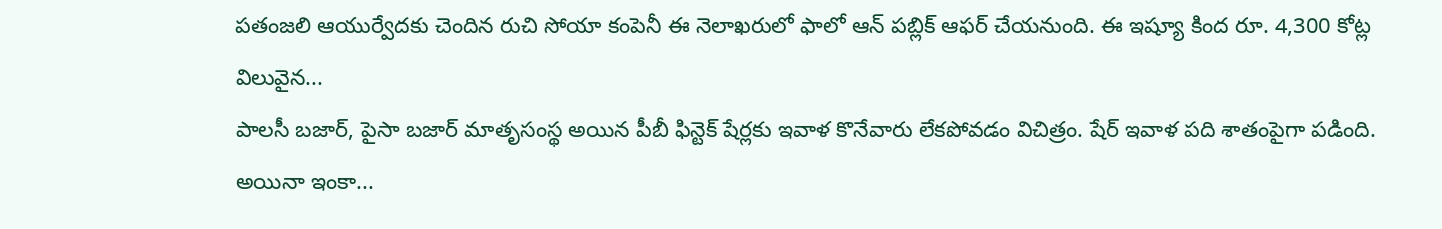పతంజలి ఆయుర్వేదకు చెందిన రుచి సోయా కంపెనీ ఈ నెలాఖరులో ఫాలో ఆన్ పబ్లిక్ ఆఫర్ చేయనుంది. ఈ ఇష్యూ కింద రూ. 4,300 కోట్ల విలువైన...
పాలసీ బజార్, పైసా బజార్ మాతృసంస్థ అయిన పీబీ ఫిన్టెక్ షేర్లకు ఇవాళ కొనేవారు లేకపోవడం విచిత్రం. షేర్ ఇవాళ పది శాతంపైగా పడింది. అయినా ఇంకా...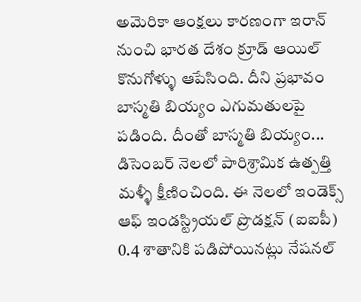అమెరికా ఆంక్షలు కారణంగా ఇరాన్ నుంచి భారత దేశం క్రూడ్ ఆయిల్ కొనుగోళ్ళు ఆపేసింది. దీని ప్రభావం బాస్మతి బియ్యం ఎగుమతులపై పడింది. దీంతో బాస్మతి బియ్యం...
డిసెంబర్ నెలలో పారిశ్రామిక ఉత్పత్తి మళ్ళీ క్షీణించింది. ఈ నెలలో ఇండెక్స్ ఆఫ్ ఇండస్ట్రియల్ ప్రొడక్షన్ (ఐఐపీ) 0.4 శాతానికి పడిపోయినట్లు నేషనల్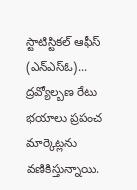స్టాటిస్టికల్ ఆఫీస్ (ఎన్ఎస్ఓ)...
ద్రవ్యోల్బణ రేటు భయాలు ప్రపంచ మార్కెట్లను వణికిస్తున్నాయి.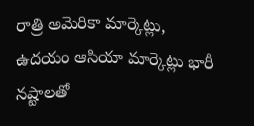రాత్రి అమెరికా మార్కెట్లు, ఉదయం ఆసియా మార్కెట్లు భారీ నష్టాలతో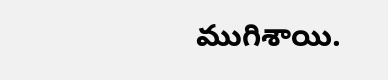ముగిశాయి.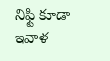నిఫ్టి కూడా ఇవాళ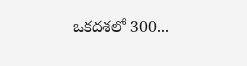ఒకదశలో 300...